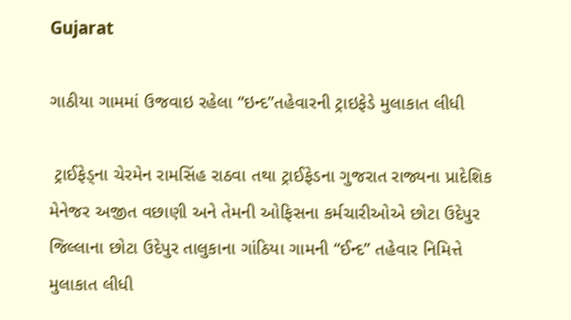Gujarat

ગાઠીયા ગામમાં ઉજવાઇ રહેલા “ઇન્દ”તહેવારની ટ્રાઇફેડે મુલાકાત લીધી

 ટ્રાઈફેડ્ના ચેરમેન રામસિંહ રાઠવા તથા ટ્રાઈફેડના ગુજરાત રાજ્યના પ્રાદેશિક મેનેજર અજીત વછાણી અને તેમની ઓફિસના કર્મચારીઓએ છોટા ઉદેપુર જિલ્લાના છોટા ઉદેપુર તાલુકાના ગાંઠિયા ગામની “ઈન્દ” તહેવાર નિમિત્તે મુલાકાત લીધી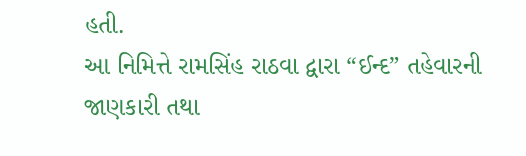હતી.
આ નિમિત્તે રામસિંહ રાઠવા દ્વારા “ઈન્દ” તહેવારની જાણકારી તથા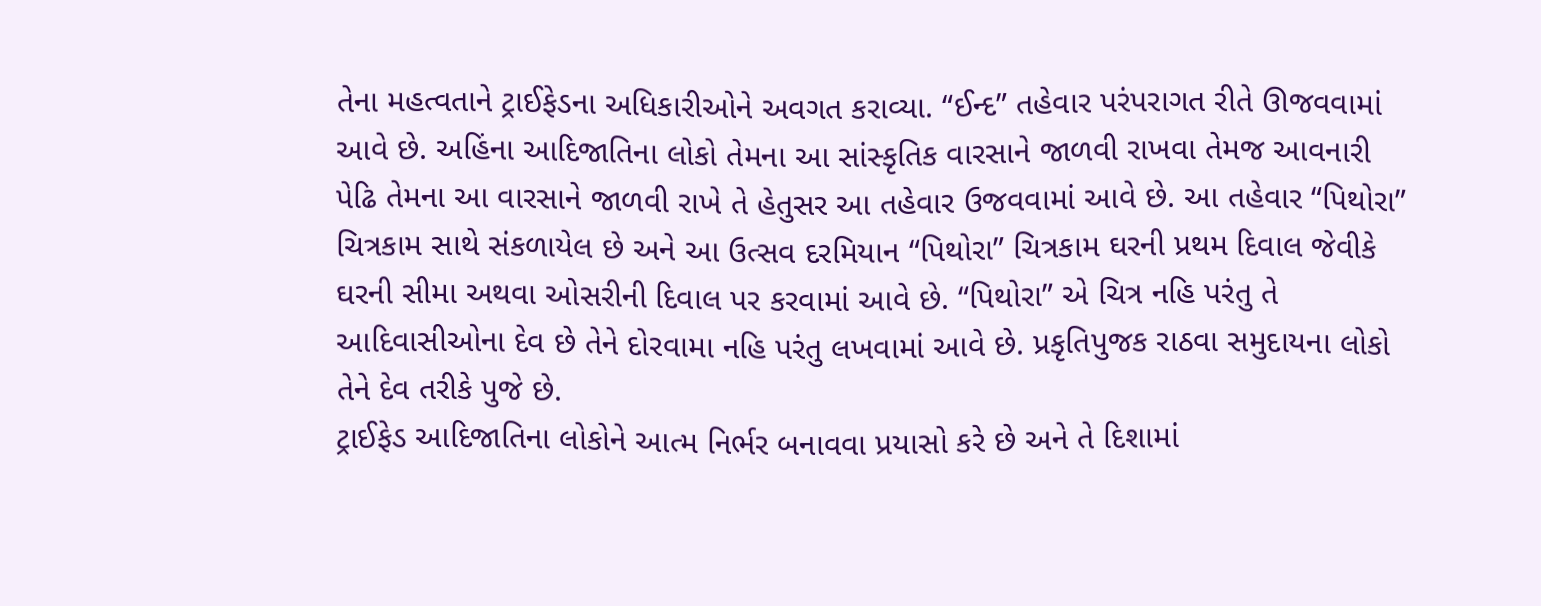તેના મહત્વતાને ટ્રાઈફેડના અધિકારીઓને અવગત કરાવ્યા. “ઈન્દ” તહેવાર પરંપરાગત રીતે ઊજવવામાં આવે છે. અહિંના આદિજાતિના લોકો તેમના આ સાંસ્કૃતિક વારસાને જાળવી રાખવા તેમજ આવનારી પેઢિ તેમના આ વારસાને જાળવી રાખે તે હેતુસર આ તહેવાર ઉજવવામાં આવે છે. આ તહેવાર “પિથોરા” ચિત્રકામ સાથે સંકળાયેલ છે અને આ ઉત્સવ દરમિયાન “પિથોરા” ચિત્રકામ ઘરની પ્રથમ દિવાલ જેવીકે ઘરની સીમા અથવા ઓસરીની દિવાલ પર કરવામાં આવે છે. “પિથોરા” એ ચિત્ર નહિ પરંતુ તે આદિવાસીઓના દેવ છે તેને દોરવામા નહિ પરંતુ લખવામાં આવે છે. પ્રકૃતિપુજક રાઠવા સમુદાયના લોકો તેને દેવ તરીકે પુજે છે.
ટ્રાઈફેડ આદિજાતિના લોકોને આત્મ નિર્ભર બનાવવા પ્રયાસો કરે છે અને તે દિશામાં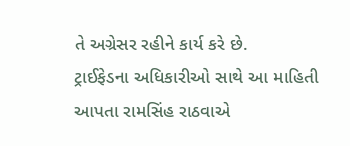તે અગ્રેસર રહીને કાર્ય કરે છે.
ટ્રાઈફેડના અધિકારીઓ સાથે આ માહિતી આપતા રામસિંહ રાઠવાએ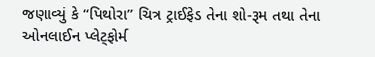જણાવ્યું કે “પિથોરા” ચિત્ર ટ્રાઈફેડ તેના શો-રૂમ તથા તેના ઓનલાઈન પ્લેટ્ફોર્મ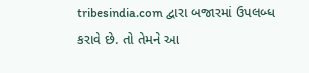tribesindia.com દ્વારા બજારમાં ઉપલબ્ધ કરાવે છે. તો તેમને આ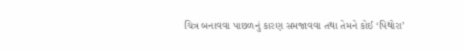ચિત્ર બનાવવા પાછળનું કારણ સમજાવવા તથા તેમને કોઈ ‘પિથોરા’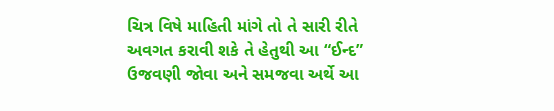ચિત્ર વિષે માહિતી માંગે તો તે સારી રીતે અવગત કરાવી શકે તે હેતુથી આ “ઈન્દ” ઉજવણી જોવા અને સમજવા અર્થે આ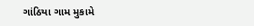ગાંઠિયા ગામ મુકામે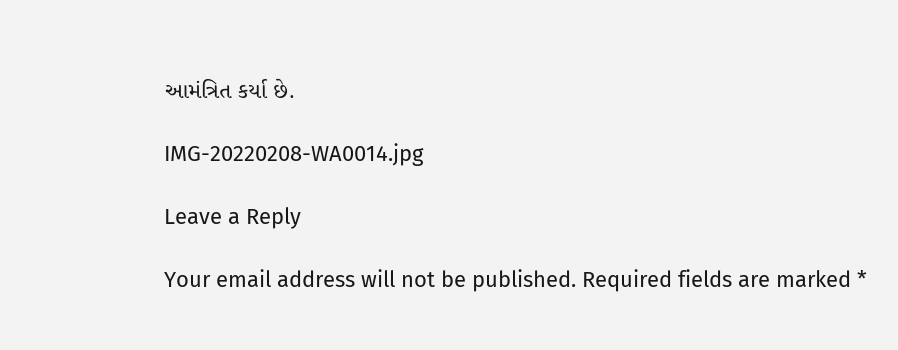આમંત્રિત કર્યા છે.

IMG-20220208-WA0014.jpg

Leave a Reply

Your email address will not be published. Required fields are marked *